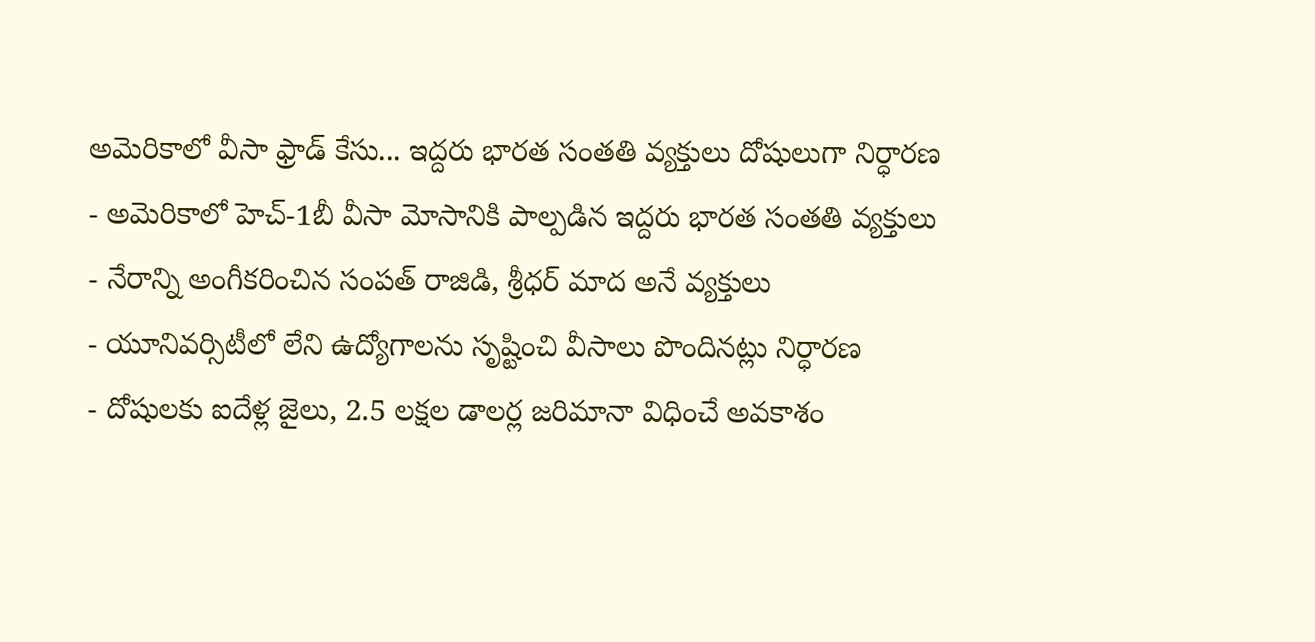అమెరికాలో వీసా ఫ్రాడ్ కేసు... ఇద్దరు భారత సంతతి వ్యక్తులు దోషులుగా నిర్ధారణ
- అమెరికాలో హెచ్-1బీ వీసా మోసానికి పాల్పడిన ఇద్దరు భారత సంతతి వ్యక్తులు
- నేరాన్ని అంగీకరించిన సంపత్ రాజిడి, శ్రీధర్ మాద అనే వ్యక్తులు
- యూనివర్సిటీలో లేని ఉద్యోగాలను సృష్టించి వీసాలు పొందినట్లు నిర్ధారణ
- దోషులకు ఐదేళ్ల జైలు, 2.5 లక్షల డాలర్ల జరిమానా విధించే అవకాశం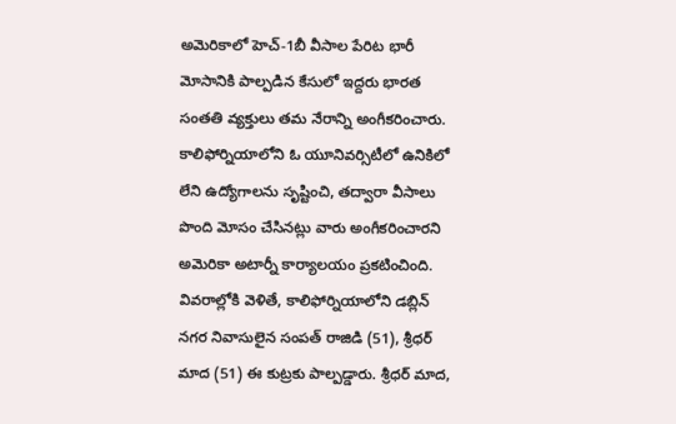అమెరికాలో హెచ్-1బీ వీసాల పేరిట భారీ మోసానికి పాల్పడిన కేసులో ఇద్దరు భారత సంతతి వ్యక్తులు తమ నేరాన్ని అంగీకరించారు. కాలిఫోర్నియాలోని ఓ యూనివర్సిటీలో ఉనికిలో లేని ఉద్యోగాలను సృష్టించి, తద్వారా వీసాలు పొంది మోసం చేసినట్లు వారు అంగీకరించారని అమెరికా అటార్నీ కార్యాలయం ప్రకటించింది.
వివరాల్లోకి వెళితే, కాలిఫోర్నియాలోని డబ్లిన్ నగర నివాసులైన సంపత్ రాజిడి (51), శ్రీధర్ మాద (51) ఈ కుట్రకు పాల్పడ్డారు. శ్రీధర్ మాద,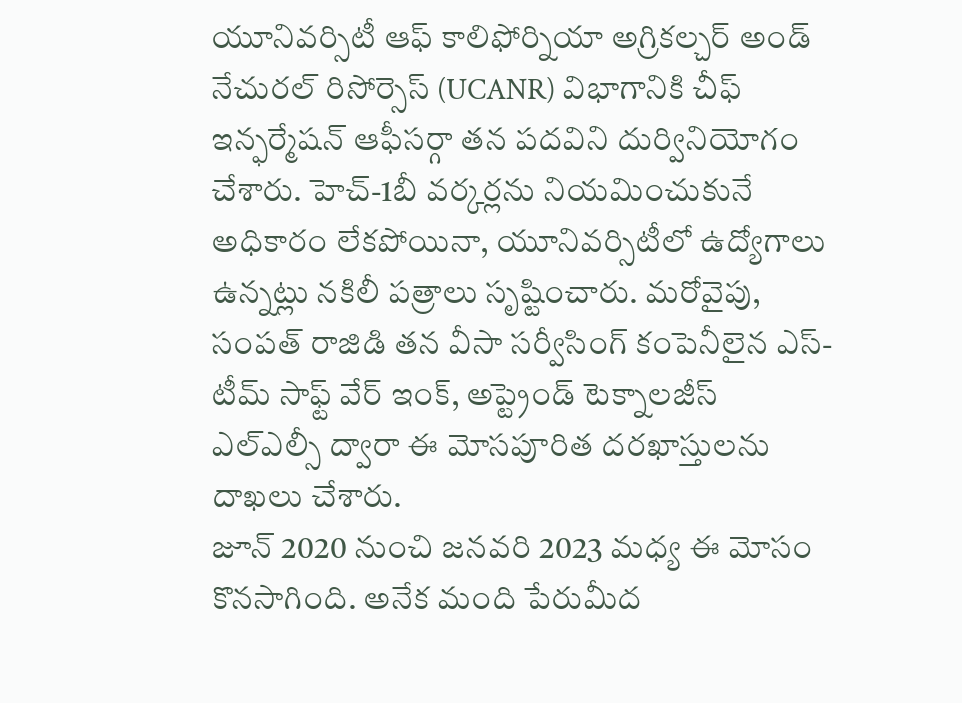యూనివర్సిటీ ఆఫ్ కాలిఫోర్నియా అగ్రికల్చర్ అండ్ నేచురల్ రిసోర్సెస్ (UCANR) విభాగానికి చీఫ్ ఇన్ఫర్మేషన్ ఆఫీసర్గా తన పదవిని దుర్వినియోగం చేశారు. హెచ్-1బీ వర్కర్లను నియమించుకునే అధికారం లేకపోయినా, యూనివర్సిటీలో ఉద్యోగాలు ఉన్నట్లు నకిలీ పత్రాలు సృష్టించారు. మరోవైపు, సంపత్ రాజిడి తన వీసా సర్వీసింగ్ కంపెనీలైన ఎస్-టీమ్ సాఫ్ట్ వేర్ ఇంక్, అప్ట్రెండ్ టెక్నాలజీస్ ఎల్ఎల్సీ ద్వారా ఈ మోసపూరిత దరఖాస్తులను దాఖలు చేశారు.
జూన్ 2020 నుంచి జనవరి 2023 మధ్య ఈ మోసం కొనసాగింది. అనేక మంది పేరుమీద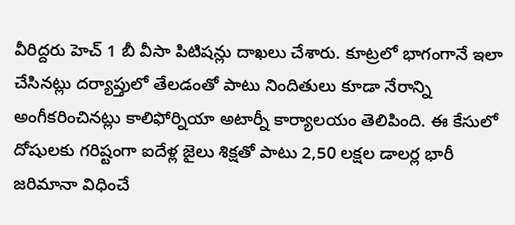వీరిద్దరు హెచ్ 1 బీ వీసా పిటిషన్లు దాఖలు చేశారు. కూట్రలో భాగంగానే ఇలా చేసినట్లు దర్యాప్తులో తేలడంతో పాటు నిందితులు కూడా నేరాన్ని అంగీకరించినట్లు కాలిఫోర్నియా అటార్నీ కార్యాలయం తెలిపింది. ఈ కేసులో దోషులకు గరిష్టంగా ఐదేళ్ల జైలు శిక్షతో పాటు 2,50 లక్షల డాలర్ల భారీ జరిమానా విధించే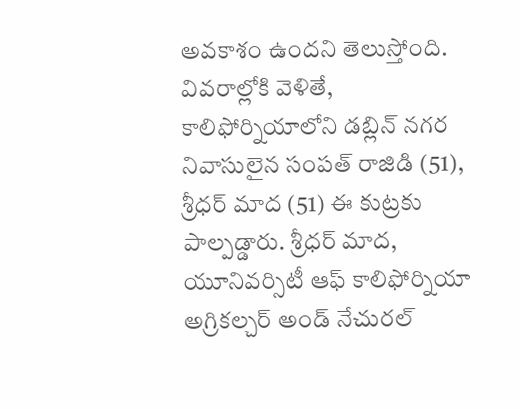అవకాశం ఉందని తెలుస్తోంది.
వివరాల్లోకి వెళితే, కాలిఫోర్నియాలోని డబ్లిన్ నగర నివాసులైన సంపత్ రాజిడి (51), శ్రీధర్ మాద (51) ఈ కుట్రకు పాల్పడ్డారు. శ్రీధర్ మాద, యూనివర్సిటీ ఆఫ్ కాలిఫోర్నియా అగ్రికల్చర్ అండ్ నేచురల్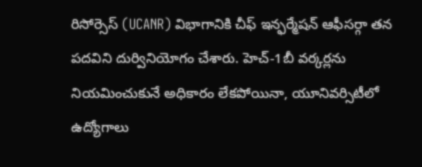రిసోర్సెస్ (UCANR) విభాగానికి చీఫ్ ఇన్ఫర్మేషన్ ఆఫీసర్గా తన పదవిని దుర్వినియోగం చేశారు. హెచ్-1బీ వర్కర్లను నియమించుకునే అధికారం లేకపోయినా, యూనివర్సిటీలో ఉద్యోగాలు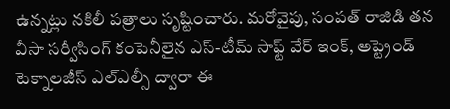ఉన్నట్లు నకిలీ పత్రాలు సృష్టించారు. మరోవైపు, సంపత్ రాజిడి తన వీసా సర్వీసింగ్ కంపెనీలైన ఎస్-టీమ్ సాఫ్ట్ వేర్ ఇంక్, అప్ట్రెండ్ టెక్నాలజీస్ ఎల్ఎల్సీ ద్వారా ఈ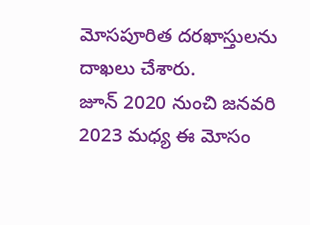మోసపూరిత దరఖాస్తులను దాఖలు చేశారు.
జూన్ 2020 నుంచి జనవరి 2023 మధ్య ఈ మోసం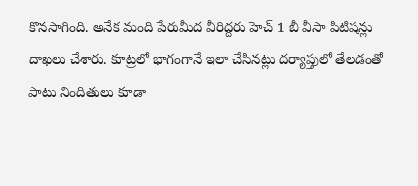కొనసాగింది. అనేక మంది పేరుమీద వీరిద్దరు హెచ్ 1 బీ వీసా పిటిషన్లు దాఖలు చేశారు. కూట్రలో భాగంగానే ఇలా చేసినట్లు దర్యాప్తులో తేలడంతో పాటు నిందితులు కూడా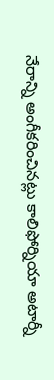నేరాన్ని అంగీకరించినట్లు కాలిఫోర్నియా అటార్నీ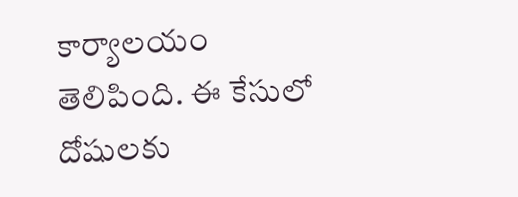కార్యాలయం తెలిపింది. ఈ కేసులో దోషులకు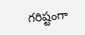గరిష్టంగా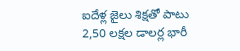ఐదేళ్ల జైలు శిక్షతో పాటు 2,50 లక్షల డాలర్ల భారీ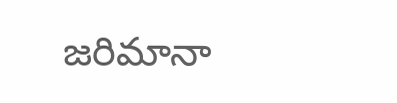జరిమానా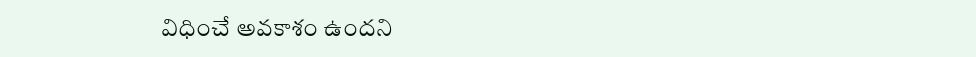విధించే అవకాశం ఉందని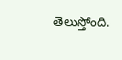తెలుస్తోంది.